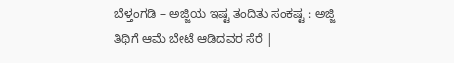ಬೆಳ್ತಂಗಡಿ – ಅಜ್ಜಿಯ ಇಷ್ಟ ತಂದಿತು ಸಂಕಷ್ಟ : ಅಜ್ಜಿ ತಿಥಿಗೆ ಆಮೆ ಬೇಟೆ ಆಡಿದವರ ಸೆರೆ |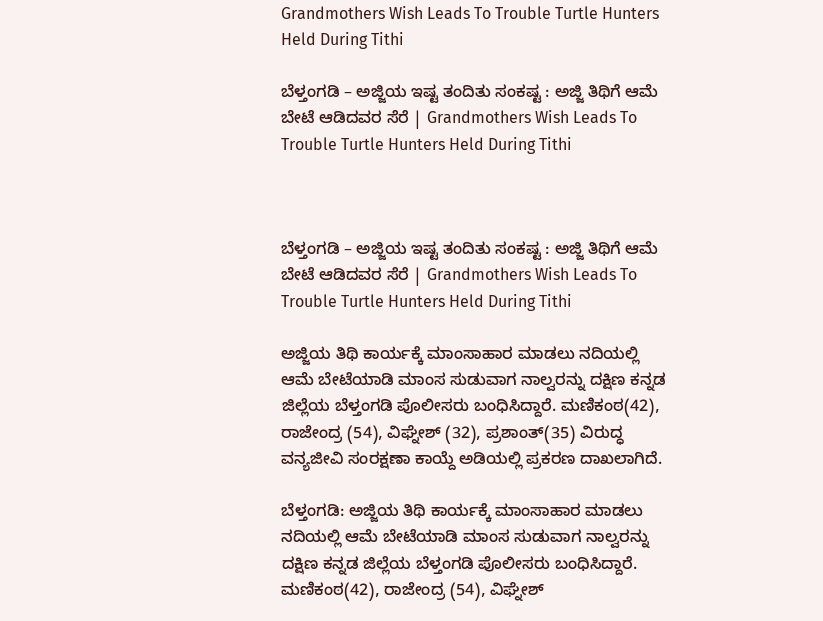Grandmothers Wish Leads To Trouble Turtle Hunters Held During Tithi

ಬೆಳ್ತಂಗಡಿ – ಅಜ್ಜಿಯ ಇಷ್ಟ ತಂದಿತು ಸಂಕಷ್ಟ : ಅಜ್ಜಿ ತಿಥಿಗೆ ಆಮೆ ಬೇಟೆ ಆಡಿದವರ ಸೆರೆ | Grandmothers Wish Leads To Trouble Turtle Hunters Held During Tithi



ಬೆಳ್ತಂಗಡಿ – ಅಜ್ಜಿಯ ಇಷ್ಟ ತಂದಿತು ಸಂಕಷ್ಟ : ಅಜ್ಜಿ ತಿಥಿಗೆ ಆಮೆ ಬೇಟೆ ಆಡಿದವರ ಸೆರೆ | Grandmothers Wish Leads To Trouble Turtle Hunters Held During Tithi

ಅಜ್ಜಿಯ ತಿಥಿ ಕಾರ್ಯಕ್ಕೆ ಮಾಂಸಾಹಾರ ಮಾಡಲು ನದಿಯಲ್ಲಿ ಆಮೆ ಬೇಟೆಯಾಡಿ ಮಾಂಸ ಸುಡುವಾಗ ನಾಲ್ವರನ್ನು ದಕ್ಷಿಣ ಕನ್ನಡ ಜಿಲ್ಲೆಯ ಬೆಳ್ತಂಗಡಿ ಪೊಲೀಸರು ಬಂಧಿಸಿದ್ದಾರೆ. ಮಣಿಕಂಠ(42), ರಾಜೇಂದ್ರ (54), ವಿಘ್ನೇಶ್ (32), ಪ್ರಶಾಂತ್(35) ವಿರುದ್ಧ ವನ್ಯಜೀವಿ ಸಂರಕ್ಷಣಾ ಕಾಯ್ದೆ ಅಡಿಯಲ್ಲಿ ಪ್ರಕರಣ ದಾಖಲಾಗಿದೆ.

ಬೆಳ್ತಂಗಡಿ: ಅಜ್ಜಿಯ ತಿಥಿ ಕಾರ್ಯಕ್ಕೆ ಮಾಂಸಾಹಾರ ಮಾಡಲು ನದಿಯಲ್ಲಿ ಆಮೆ ಬೇಟೆಯಾಡಿ ಮಾಂಸ ಸುಡುವಾಗ ನಾಲ್ವರನ್ನು ದಕ್ಷಿಣ ಕನ್ನಡ ಜಿಲ್ಲೆಯ ಬೆಳ್ತಂಗಡಿ ಪೊಲೀಸರು ಬಂಧಿಸಿದ್ದಾರೆ. ಮಣಿಕಂಠ(42), ರಾಜೇಂದ್ರ (54), ವಿಘ್ನೇಶ್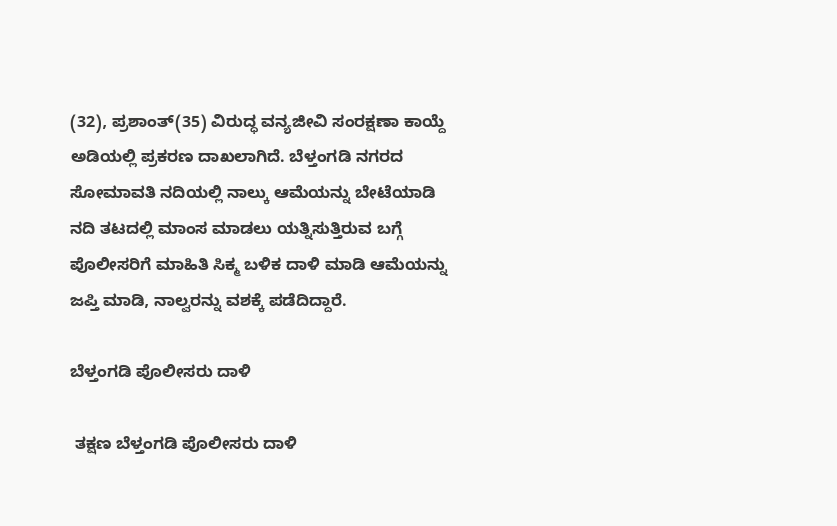(32), ಪ್ರಶಾಂತ್(35) ವಿರುದ್ಧ ವನ್ಯಜೀವಿ ಸಂರಕ್ಷಣಾ ಕಾಯ್ದೆ ಅಡಿಯಲ್ಲಿ ಪ್ರಕರಣ ದಾಖಲಾಗಿದೆ. ಬೆಳ್ತಂಗಡಿ ನಗರದ ಸೋಮಾವತಿ ನದಿಯಲ್ಲಿ ನಾಲ್ಕು ಆಮೆಯನ್ನು ಬೇಟೆಯಾಡಿ ನದಿ ತಟದಲ್ಲಿ ಮಾಂಸ ಮಾಡಲು ಯತ್ನಿಸುತ್ತಿರುವ ಬಗ್ಗೆ ಪೊಲೀಸರಿಗೆ ಮಾಹಿತಿ ಸಿಕ್ಮ ಬಳಿಕ ದಾಳಿ ಮಾಡಿ ಆಮೆಯನ್ನು ಜಪ್ತಿ ಮಾಡಿ, ನಾಲ್ವರನ್ನು ವಶಕ್ಕೆ ಪಡೆದಿದ್ದಾರೆ.

ಬೆಳ್ತಂಗಡಿ ಪೊಲೀಸರು ದಾಳಿ

 ತಕ್ಷಣ ಬೆಳ್ತಂಗಡಿ ಪೊಲೀಸರು ದಾಳಿ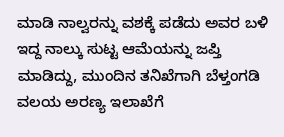ಮಾಡಿ ನಾಲ್ವರನ್ನು ವಶಕ್ಕೆ ಪಡೆದು ಅವರ ಬಳಿ ಇದ್ದ ನಾಲ್ಕು ಸುಟ್ಟ ಆಮೆಯನ್ನು ಜಪ್ತಿ ಮಾಡಿದ್ದು, ಮುಂದಿನ ತನಿಖೆಗಾಗಿ ಬೆಳ್ತಂಗಡಿ ವಲಯ ಅರಣ್ಯ ಇಲಾಖೆಗೆ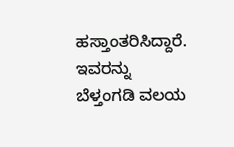ಹಸ್ತಾಂತರಿಸಿದ್ದಾರೆ. ಇವರನ್ನು ಬೆಳ್ತಂಗಡಿ ವಲಯ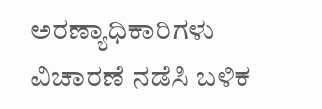ಅರಣ್ಯಾಧಿಕಾರಿಗಳು ವಿಚಾರಣೆ ನಡೆಸಿ ಬಳಿಕ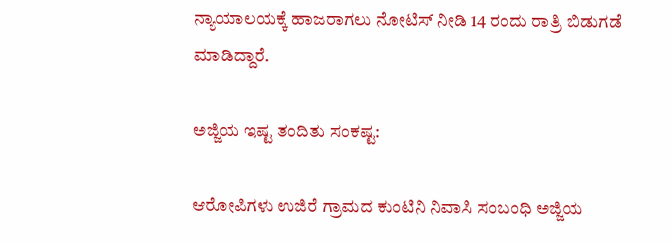ನ್ಯಾಯಾಲಯಕ್ಕೆ ಹಾಜರಾಗಲು ನೋಟಿಸ್ ನೀಡಿ 14 ರಂದು ರಾತ್ರಿ ಬಿಡುಗಡೆ ಮಾಡಿದ್ದಾರೆ.

ಅಜ್ಜಿಯ ಇಷ್ಟ ತಂದಿತು ಸಂಕಷ್ಟ:

ಆರೋಪಿಗಳು ಉಜಿರೆ ಗ್ರಾಮದ ಕುಂಟಿನಿ ನಿವಾಸಿ ಸಂಬಂಧಿ ಅಜ್ಜಿಯ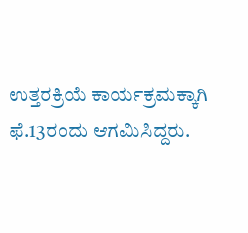ಉತ್ತರಕ್ರಿಯೆ ಕಾರ್ಯಕ್ರಮಕ್ಕಾಗಿ ಫೆ.13ರಂದು ಆಗಮಿಸಿದ್ದರು.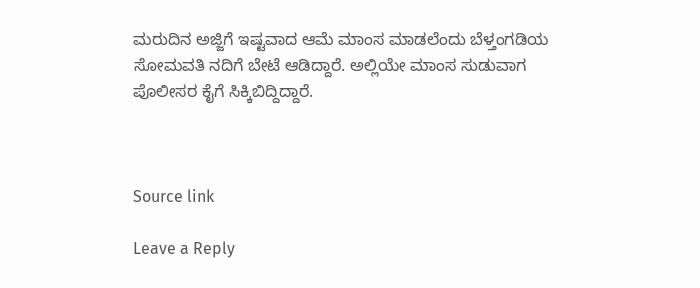ಮರುದಿನ ಅಜ್ಜಿಗೆ ಇಷ್ಟವಾದ ಆಮೆ ಮಾಂಸ ಮಾಡಲೆಂದು ಬೆಳ್ತಂಗಡಿಯ ಸೋಮವತಿ ನದಿಗೆ ಬೇಟೆ ಆಡಿದ್ದಾರೆ. ಅಲ್ಲಿಯೇ ಮಾಂಸ ಸುಡುವಾಗ ಪೊಲೀಸರ ಕೈಗೆ ಸಿಕ್ಕಿಬಿದ್ದಿದ್ದಾರೆ.



Source link

Leave a Reply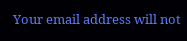Your email address will not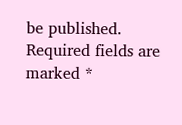be published. Required fields are marked *